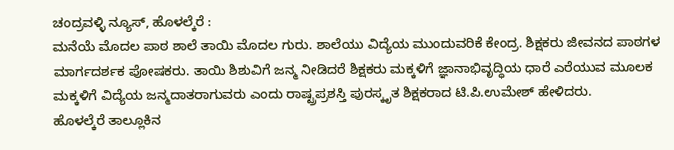ಚಂದ್ರವಳ್ಳಿ ನ್ಯೂಸ್, ಹೊಳಲ್ಕೆರೆ :
ಮನೆಯೆ ಮೊದಲ ಪಾಠ ಶಾಲೆ ತಾಯಿ ಮೊದಲ ಗುರು. ಶಾಲೆಯು ವಿದ್ಯೆಯ ಮುಂದುವರಿಕೆ ಕೇಂದ್ರ. ಶಿಕ್ಷಕರು ಜೀವನದ ಪಾಠಗಳ ಮಾರ್ಗದರ್ಶಕ ಪೋಷಕರು. ತಾಯಿ ಶಿಶುವಿಗೆ ಜನ್ಮ ನೀಡಿದರೆ ಶಿಕ್ಷಕರು ಮಕ್ಕಳಿಗೆ ಜ್ಞಾನಾಭಿವೃದ್ಧಿಯ ಧಾರೆ ಎರೆಯುವ ಮೂಲಕ ಮಕ್ಕಳಿಗೆ ವಿದ್ಯೆಯ ಜನ್ಮದಾತರಾಗುವರು ಎಂದು ರಾಷ್ಟ್ರಪ್ರಶಸ್ತಿ ಪುರಸ್ಕೃತ ಶಿಕ್ಷಕರಾದ ಟಿ.ಪಿ.ಉಮೇಶ್ ಹೇಳಿದರು.
ಹೊಳಲ್ಕೆರೆ ತಾಲ್ಲೂಕಿನ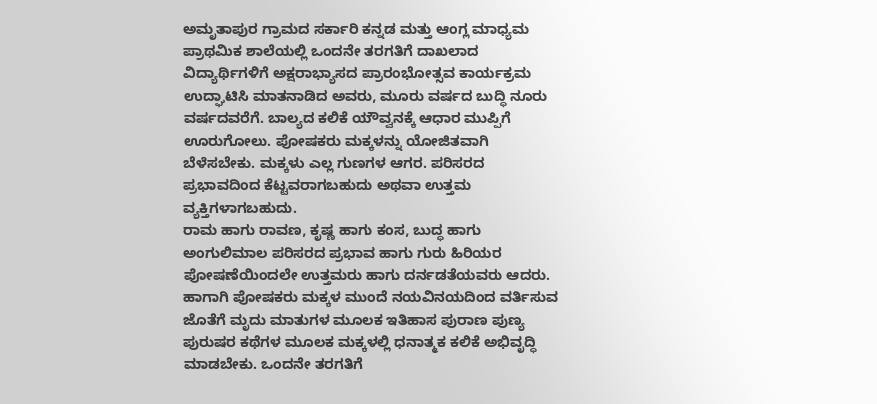ಅಮೃತಾಪುರ ಗ್ರಾಮದ ಸರ್ಕಾರಿ ಕನ್ನಡ ಮತ್ತು ಆಂಗ್ಲ ಮಾಧ್ಯಮ ಪ್ರಾಥಮಿಕ ಶಾಲೆಯಲ್ಲಿ ಒಂದನೇ ತರಗತಿಗೆ ದಾಖಲಾದ ವಿದ್ಯಾರ್ಥಿಗಳಿಗೆ ಅಕ್ಷರಾಭ್ಯಾಸದ ಪ್ರಾರಂಭೋತ್ಸವ ಕಾರ್ಯಕ್ರಮ ಉದ್ಘಾಟಿಸಿ ಮಾತನಾಡಿದ ಅವರು, ಮೂರು ವರ್ಷದ ಬುದ್ಧಿ ನೂರು ವರ್ಷದವರೆಗೆ. ಬಾಲ್ಯದ ಕಲಿಕೆ ಯೌವ್ವನಕ್ಕೆ ಆಧಾರ ಮುಪ್ಪಿಗೆ ಊರುಗೋಲು. ಪೋಷಕರು ಮಕ್ಕಳನ್ನು ಯೋಜಿತವಾಗಿ ಬೆಳೆಸಬೇಕು. ಮಕ್ಕಳು ಎಲ್ಲ ಗುಣಗಳ ಆಗರ. ಪರಿಸರದ ಪ್ರಭಾವದಿಂದ ಕೆಟ್ಟವರಾಗಬಹುದು ಅಥವಾ ಉತ್ತಮ ವ್ಯಕ್ತಿಗಳಾಗಬಹುದು.
ರಾಮ ಹಾಗು ರಾವಣ, ಕೃಷ್ಣ ಹಾಗು ಕಂಸ, ಬುದ್ಧ ಹಾಗು ಅಂಗುಲಿಮಾಲ ಪರಿಸರದ ಪ್ರಭಾವ ಹಾಗು ಗುರು ಹಿರಿಯರ ಪೋಷಣೆಯಿಂದಲೇ ಉತ್ತಮರು ಹಾಗು ದರ್ನಡತೆಯವರು ಆದರು. ಹಾಗಾಗಿ ಪೋಷಕರು ಮಕ್ಕಳ ಮುಂದೆ ನಯವಿನಯದಿಂದ ವರ್ತಿಸುವ ಜೊತೆಗೆ ಮೃದು ಮಾತುಗಳ ಮೂಲಕ ಇತಿಹಾಸ ಪುರಾಣ ಪುಣ್ಯ ಪುರುಷರ ಕಥೆಗಳ ಮೂಲಕ ಮಕ್ಕಳಲ್ಲಿ ಧನಾತ್ಮಕ ಕಲಿಕೆ ಅಭಿವೃದ್ಧಿ ಮಾಡಬೇಕು. ಒಂದನೇ ತರಗತಿಗೆ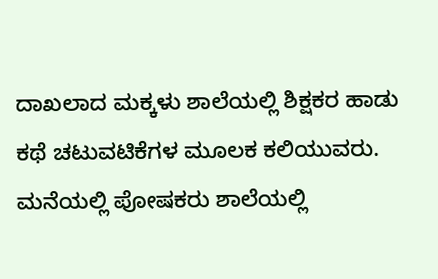ದಾಖಲಾದ ಮಕ್ಕಳು ಶಾಲೆಯಲ್ಲಿ ಶಿಕ್ಷಕರ ಹಾಡು ಕಥೆ ಚಟುವಟಿಕೆಗಳ ಮೂಲಕ ಕಲಿಯುವರು. ಮನೆಯಲ್ಲಿ ಪೋಷಕರು ಶಾಲೆಯಲ್ಲಿ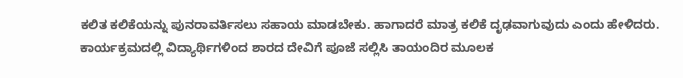ಕಲಿತ ಕಲಿಕೆಯನ್ನು ಪುನರಾವರ್ತಿಸಲು ಸಹಾಯ ಮಾಡಬೇಕು. ಹಾಗಾದರೆ ಮಾತ್ರ ಕಲಿಕೆ ದೃಢವಾಗುವುದು ಎಂದು ಹೇಳಿದರು.
ಕಾರ್ಯಕ್ರಮದಲ್ಲಿ ವಿದ್ಯಾರ್ಥಿಗಳಿಂದ ಶಾರದ ದೇವಿಗೆ ಪೂಜೆ ಸಲ್ಲಿಸಿ ತಾಯಂದಿರ ಮೂಲಕ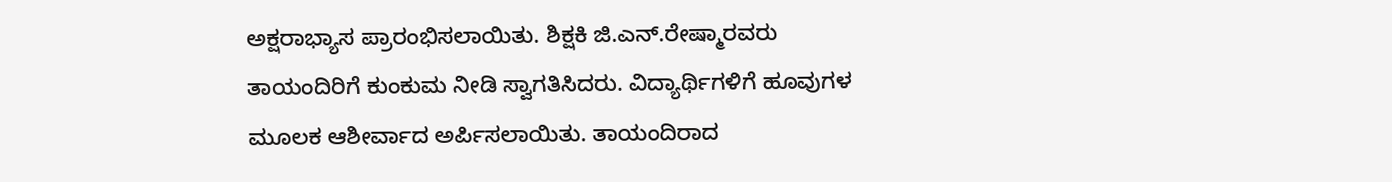ಅಕ್ಷರಾಭ್ಯಾಸ ಪ್ರಾರಂಭಿಸಲಾಯಿತು. ಶಿಕ್ಷಕಿ ಜಿ.ಎನ್.ರೇಷ್ಮಾರವರು ತಾಯಂದಿರಿಗೆ ಕುಂಕುಮ ನೀಡಿ ಸ್ವಾಗತಿಸಿದರು. ವಿದ್ಯಾರ್ಥಿಗಳಿಗೆ ಹೂವುಗಳ ಮೂಲಕ ಆಶೀರ್ವಾದ ಅರ್ಪಿಸಲಾಯಿತು. ತಾಯಂದಿರಾದ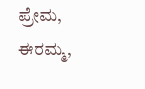ಪ್ರೇಮ, ಈರಮ್ಮ,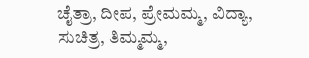ಚೈತ್ರಾ, ದೀಪ, ಪ್ರೇಮಮ್ಮ, ವಿದ್ಯಾ, ಸುಚಿತ್ರ, ತಿಮ್ಮಮ್ಮ,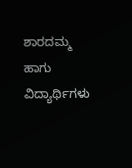ಶಾರದಮ್ಮ ಹಾಗು ವಿದ್ಯಾರ್ಥಿಗಳು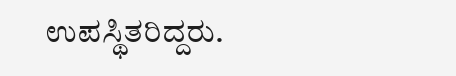ಉಪಸ್ಥಿತರಿದ್ದರು.